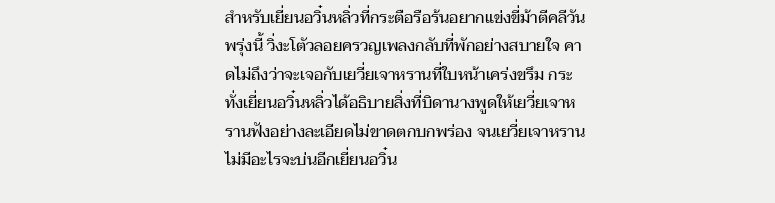สำหรับเยี่ยนอวิ๋นหลิ่วที่กระตือรือร้นอยากแข่งขี่ม้าตีคลีวันพรุ่งนี้ วิ่งะโตัวลอยครวญเพลงกลับที่พักอย่างสบายใจ คาดไม่ถึงว่าจะเจอกับเยวี่ยเจาหรานที่ใบหน้าเคร่งขรึม กระทั่งเยี่ยนอวิ๋นหลิ่วได้อธิบายสิ่งที่บิดานางพูดให้เยวี่ยเจาหรานฟังอย่างละเอียดไม่ขาดตกบกพร่อง จนเยวี่ยเจาหรานไม่มีอะไรจะบ่นอีกเยี่ยนอวิ๋น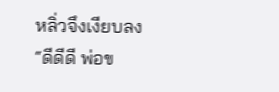หลิ่วจึงเงียบลง
“ดีดีดี พ่อข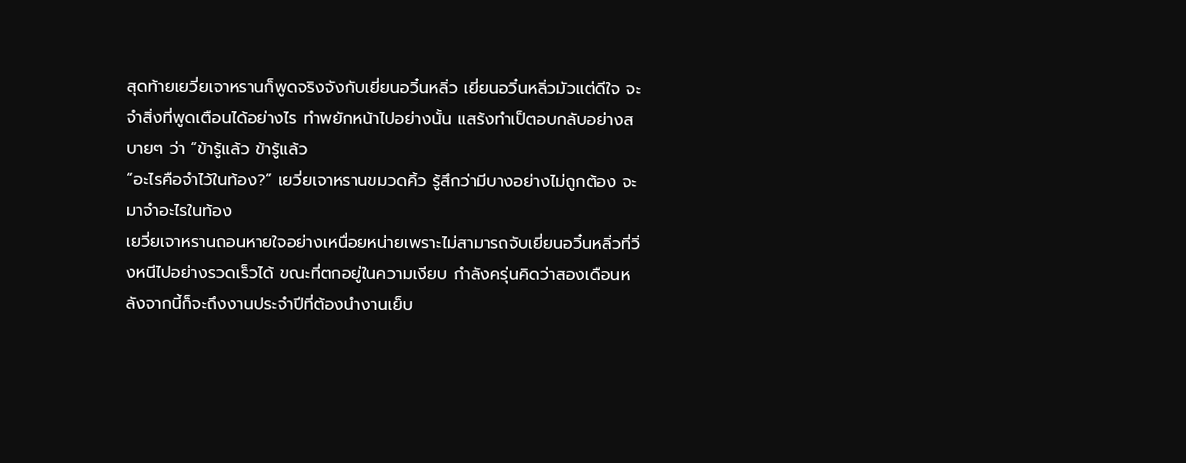สุดท้ายเยวี่ยเจาหรานก็พูดจริงจังกับเยี่ยนอวิ๋นหลิ่ว เยี่ยนอวิ๋นหลิ่วมัวแต่ดีใจ จะจำสิ่งที่พูดเตือนได้อย่างไร ทำพยักหน้าไปอย่างนั้น แสร้งทำเป็ตอบกลับอย่างสบายๆ ว่า “ข้ารู้แล้ว ข้ารู้แล้ว
“อะไรคือจำไว้ในท้อง?” เยวี่ยเจาหรานขมวดคิ้ว รู้สึกว่ามีบางอย่างไม่ถูกต้อง จะมาจำอะไรในท้อง
เยวี่ยเจาหรานถอนหายใจอย่างเหนื่อยหน่ายเพราะไม่สามารถจับเยี่ยนอวิ๋นหลิ่วที่วิ่งหนีไปอย่างรวดเร็วได้ ขณะที่ตกอยู่ในความเงียบ กำลังครุ่นคิดว่าสองเดือนหลังจากนี้ก็จะถึงงานประจำปีที่ต้องนำงานเย็บ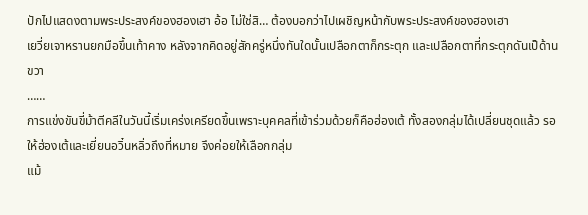ปักไปแสดงตามพระประสงค์ของฮองเฮา อ้อ ไม่ใช่สิ… ต้องบอกว่าไปเผชิญหน้ากับพระประสงค์ของฮองเฮา
เยวี่ยเจาหรานยกมือขึ้นเท้าคาง หลังจากคิดอยู่สักครู่หนึ่งทันใดนั้นเปลือกตาก็กระตุก และเปลือกตาที่กระตุกดันเป็ด้านขวา
……
การแข่งขันขี่ม้าตีคลีในวันนี้เริ่มเคร่งเครียดขึ้นเพราะบุคคลที่เข้าร่วมด้วยก็คือฮ่องเต้ ทั้งสองกลุ่มได้เปลี่ยนชุดแล้ว รอให้ฮ่องเต้และเยี่ยนอวิ๋นหลิ่วถึงที่หมาย จึงค่อยให้เลือกกลุ่ม
แม้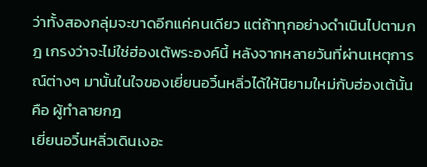ว่าทั้งสองกลุ่มจะขาดอีกแค่คนเดียว แต่ถ้าทุกอย่างดำเนินไปตามกฎ เกรงว่าจะไม่ใช่ฮ่องเต้พระองค์นี้ หลังจากหลายวันที่ผ่านเหตุการณ์ต่างๆ มานั้นในใจของเยี่ยนอวิ๋นหลิ่วได้ให้นิยามใหม่กับฮ่องเต้นั้นคือ ผู้ทำลายกฎ
เยี่ยนอวิ๋นหลิ่วเดินเงอะ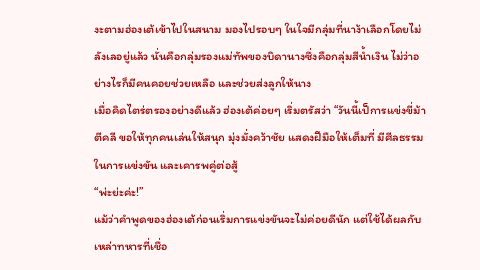งะตามฮ่องเต้เข้าไปในสนาม มองไปรอบๆ ในใจมีกลุ่มที่นาง้าเลือกโดยไม่ลังเลอยู่แล้ว นั่นคือกลุ่มรองแม่ทัพของบิดานางซึ่งคือกลุ่มสีน้ำเงิน ไม่ว่าอย่างไรก็มีคนคอยช่วยเหลือ และช่วยส่งลูกให้นาง
เมื่อคิดไตร่ตรองอย่างดีแล้ว ฮ่องเต้ค่อยๆ เริ่มตรัสว่า “วันนี้เป็การแข่งขี่ม้าตีคลี ขอให้ทุกคนเล่นให้สนุก มุ่งมั่งคว้าชัย แสดงฝีมือให้เต็มที่ มีศีลธรรมในการแข่งขัน และเคารพคู่ต่อสู้
“พ่ะย่ะค่ะ!”
แม้ว่าคำพูดของฮ่องเต้ก่อนเริ่มการแข่งขันจะไม่ค่อยดีนัก แต่ใช้ได้ผลกับเหล่าทหารที่เชื่อ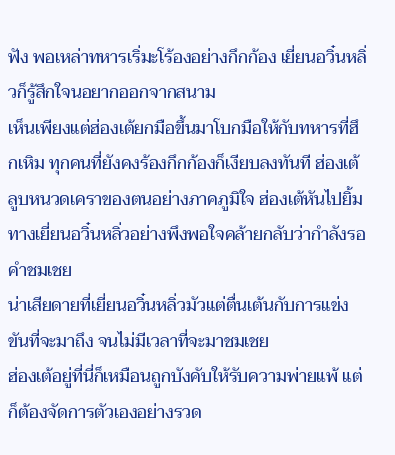ฟัง พอเหล่าทหารเริ่มะโร้องอย่างกึกก้อง เยี่ยนอวิ๋นหลิ่วก็รู้สึกใจนอยากออกจากสนาม
เห็นเพียงแต่ฮ่องเต้ยกมือขึ้นมาโบกมือให้กับทหารที่ฮึกเหิม ทุกคนที่ยังคงร้องกึกก้องก็เงียบลงทันที ฮ่องเต้ลูบหนวดเคราของตนอย่างภาคภูมิใจ ฮ่องเต้หันไปยิ้มทางเยี่ยนอวิ๋นหลิ่วอย่างพึงพอใจคล้ายกลับว่ากำลังรอคำชมเชย
น่าเสียดายที่เยี่ยนอวิ๋นหลิ่วมัวแต่ตื่นเต้นกับการแข่งขันที่จะมาถึง จนไม่มีเวลาที่จะมาชมเชย
ฮ่องเต้อยู่ที่นี่ก็เหมือนถูกบังคับให้รับความพ่ายแพ้ แต่ก็ต้องจัดการตัวเองอย่างรวด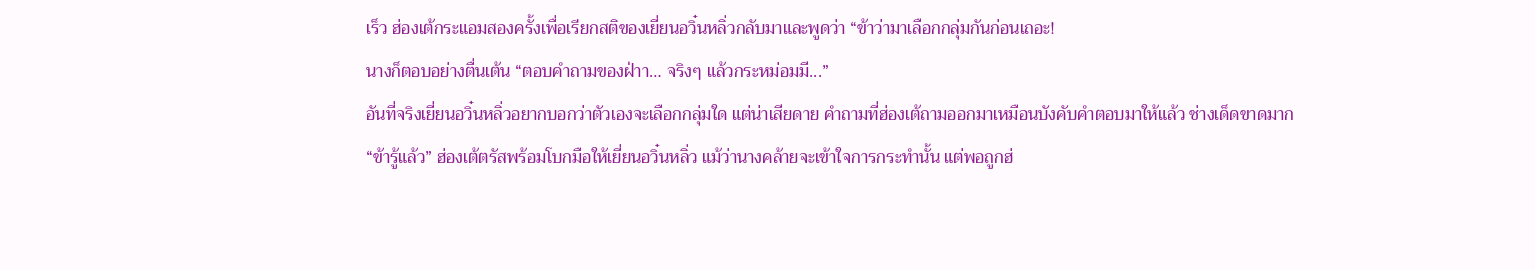เร็ว ฮ่องเต้กระแอมสองครั้งเพื่อเรียกสติของเยี่ยนอวิ๋นหลิ่วกลับมาและพูดว่า “ข้าว่ามาเลือกกลุ่มกันก่อนเถอะ!
นางก็ตอบอย่างตื่นเต้น “ตอบคำถามของฝ่าา… จริงๆ แล้วกระหม่อมมี...”
อันที่จริงเยี่ยนอวิ๋นหลิ่วอยากบอกว่าตัวเองจะเลือกกลุ่มใด แต่น่าเสียดาย คำถามที่ฮ่องเต้ถามออกมาเหมือนบังคับคำตอบมาให้แล้ว ช่างเด็ดขาดมาก
“ข้ารู้แล้ว” ฮ่องเต้ตรัสพร้อมโบกมือให้เยี่ยนอวิ๋นหลิ่ว แม้ว่านางคล้ายจะเข้าใจการกระทำนั้น แต่พอถูกฮ่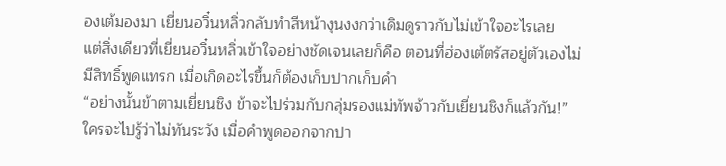องเต้มองมา เยี่ยนอวิ๋นหลิ่วกลับทำสีหน้างุนงงกว่าเดิมดูราวกับไม่เข้าใจอะไรเลย
แต่สิ่งเดียวที่เยี่ยนอวิ๋นหลิ่วเข้าใจอย่างชัดเจนเลยก็คือ ตอนที่ฮ่องเต้ตรัสอยู่ตัวเองไม่มีสิทธิ์พูดแทรก เมื่อเกิดอะไรขึ้นก็ต้องเก็บปากเก็บคำ
“อย่างนั้นข้าตามเยี่ยนชิง ข้าจะไปร่วมกับกลุ่มรองแม่ทัพจ้าวกับเยี่ยนชิงก็แล้วกัน!”
ใครจะไปรู้ว่าไม่ทันระวัง เมื่อคำพูดออกจากปา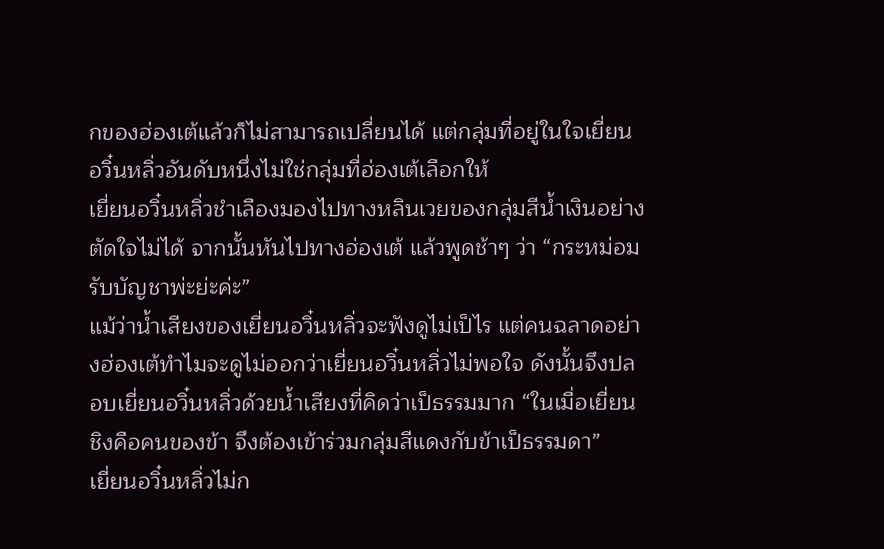กของฮ่องเต้แล้วก็ไม่สามารถเปลี่ยนได้ แต่กลุ่มที่อยู่ในใจเยี่ยนอวิ๋นหลิ่วอันดับหนึ่งไม่ใช่กลุ่มที่ฮ่องเต้เลือกให้
เยี่ยนอวิ๋นหลิ่วชำเลืองมองไปทางหลินเวยของกลุ่มสีน้ำเงินอย่างตัดใจไม่ได้ จากนั้นหันไปทางฮ่องเต้ แล้วพูดช้าๆ ว่า “กระหม่อมรับบัญชาพ่ะย่ะค่ะ”
แม้ว่าน้ำเสียงของเยี่ยนอวิ๋นหลิ่วจะฟังดูไม่เป็ไร แต่คนฉลาดอย่างฮ่องเต้ทำไมจะดูไม่ออกว่าเยี่ยนอวิ๋นหลิ่วไม่พอใจ ดังนั้นจึงปลอบเยี่ยนอวิ๋นหลิ่วด้วยน้ำเสียงที่คิดว่าเป็ธรรมมาก “ในเมื่อเยี่ยนชิงคือคนของข้า จึงต้องเข้าร่วมกลุ่มสีแดงกับข้าเป็ธรรมดา”
เยี่ยนอวิ๋นหลิ่วไม่ก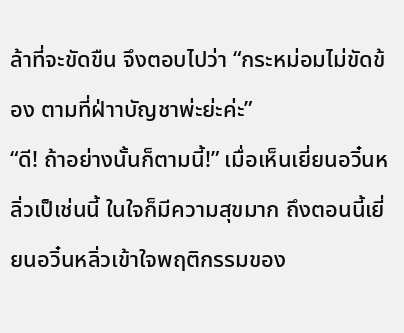ล้าที่จะขัดขืน จึงตอบไปว่า “กระหม่อมไม่ขัดข้อง ตามที่ฝ่าาบัญชาพ่ะย่ะค่ะ”
“ดี! ถ้าอย่างนั้นก็ตามนี้!” เมื่อเห็นเยี่ยนอวิ๋นหลิ่วเป็เช่นนี้ ในใจก็มีความสุขมาก ถึงตอนนี้เยี่ยนอวิ๋นหลิ่วเข้าใจพฤติกรรมของ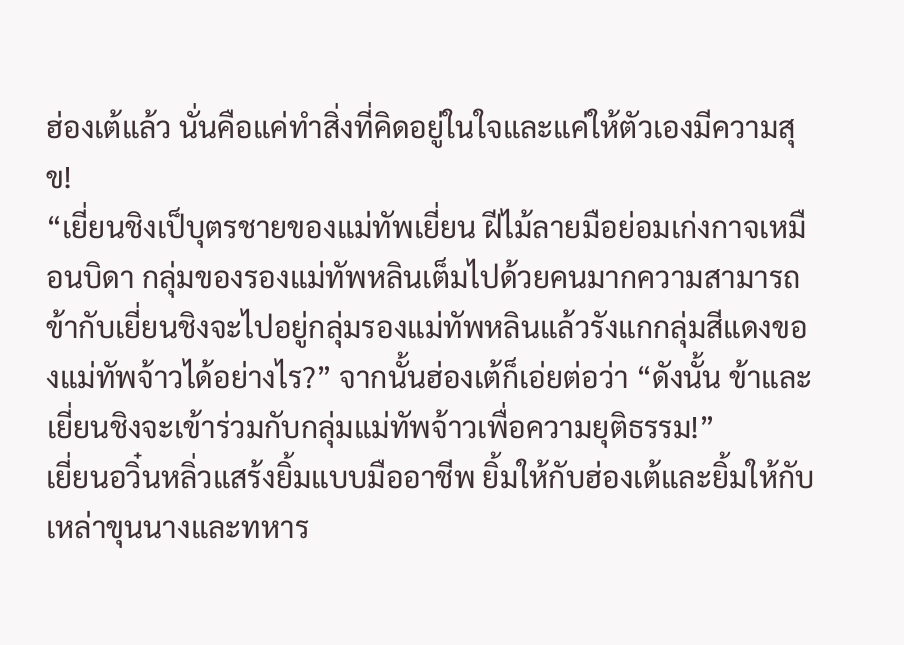ฮ่องเต้แล้ว นั่นคือแค่ทำสิ่งที่คิดอยู่ในใจและแค่ให้ตัวเองมีความสุข!
“เยี่ยนชิงเป็บุตรชายของแม่ทัพเยี่ยน ฝีไม้ลายมือย่อมเก่งกาจเหมือนบิดา กลุ่มของรองแม่ทัพหลินเต็มไปด้วยคนมากความสามารถ ข้ากับเยี่ยนชิงจะไปอยู่กลุ่มรองแม่ทัพหลินแล้วรังแกกลุ่มสีแดงของแม่ทัพจ้าวได้อย่างไร?” จากนั้นฮ่องเต้ก็เอ่ยต่อว่า “ดังนั้น ข้าและเยี่ยนชิงจะเข้าร่วมกับกลุ่มแม่ทัพจ้าวเพื่อความยุติธรรม!”
เยี่ยนอวิ๋นหลิ่วแสร้งยิ้มแบบมืออาชีพ ยิ้มให้กับฮ่องเต้และยิ้มให้กับเหล่าขุนนางและทหาร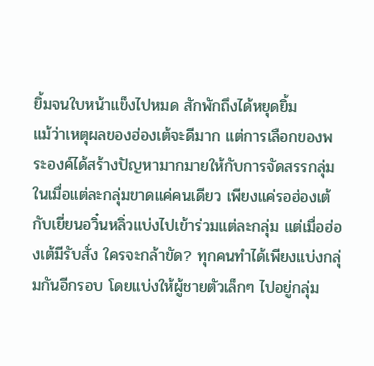ยิ้มจนใบหน้าแข็งไปหมด สักพักถึงได้หยุดยิ้ม
แม้ว่าเหตุผลของฮ่องเต้จะดีมาก แต่การเลือกของพระองค์ได้สร้างปัญหามากมายให้กับการจัดสรรกลุ่ม ในเมื่อแต่ละกลุ่มขาดแค่คนเดียว เพียงแค่รอฮ่องเต้กับเยี่ยนอวิ๋นหลิ่วแบ่งไปเข้าร่วมแต่ละกลุ่ม แต่เมื่อฮ่องเต้มีรับสั่ง ใครจะกล้าขัด? ทุกคนทำได้เพียงแบ่งกลุ่มกันอีกรอบ โดยแบ่งให้ผู้ชายตัวเล็กๆ ไปอยู่กลุ่ม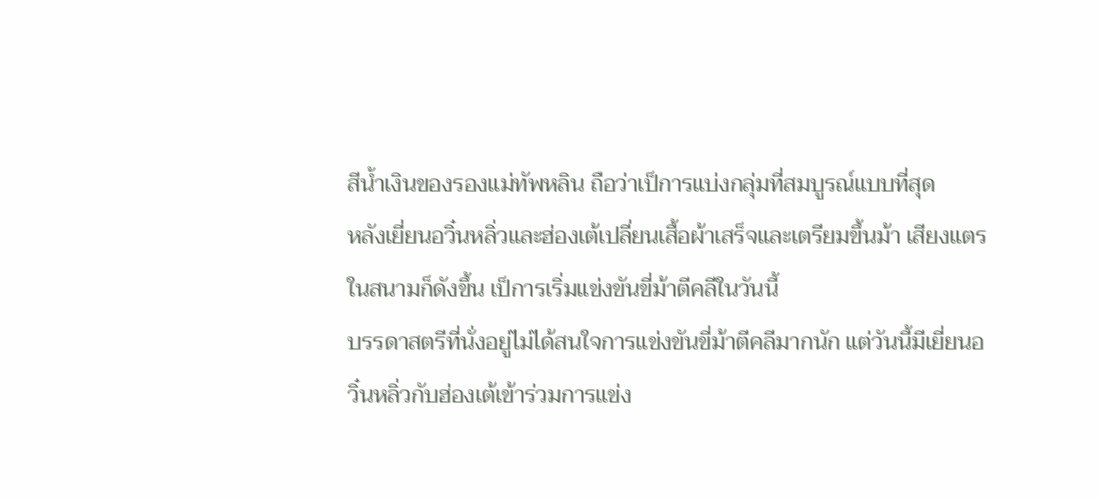สีน้ำเงินของรองแม่ทัพหลิน ถือว่าเป็การแบ่งกลุ่มที่สมบูรณ์แบบที่สุด
หลังเยี่ยนอวิ๋นหลิ่วและฮ่องเต้เปลี่ยนเสื้อผ้าเสร็จและเตรียมขึ้นม้า เสียงแตรในสนามก็ดังขึ้น เป็การเริ่มแข่งขันขี่ม้าตีคลีในวันนี้
บรรดาสตรีที่นั่งอยู่ไม่ได้สนใจการแข่งขันขี่ม้าตีคลีมากนัก แต่วันนี้มีเยี่ยนอวิ๋นหลิ่วกับฮ่องเต้เข้าร่วมการแข่ง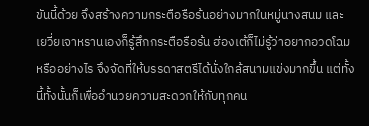ขันนี้ด้วย จึงสร้างความกระตือรือร้นอย่างมากในหมู่นางสนม และเยวี่ยเจาหรานเองก็รู้สึกกระตือรือร้น ฮ่องเต้ก็ไม่รู้ว่าอยากอวดโฉมหรืออย่างไร จึงจัดที่ให้บรรดาสตรีได้นั่งใกล้สนามแข่งมากขึ้น แต่ทั้งนี้ทั้งนั้นก็เพื่ออำนวยความสะดวกให้กับทุกคน